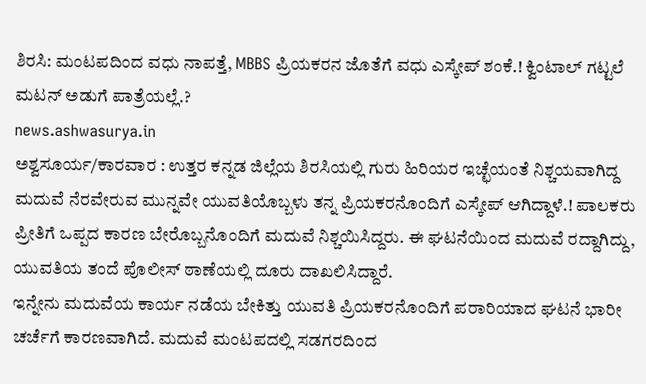ಶಿರಸಿ: ಮಂಟಪದಿಂದ ವಧು ನಾಪತ್ತೆ, MBBS ಪ್ರಿಯಕರನ ಜೊತೆಗೆ ವಧು ಎಸ್ಕೇಪ್ ಶಂಕೆ.! ಕ್ವಿಂಟಾಲ್ ಗಟ್ಟಲೆ ಮಟನ್ ಅಡುಗೆ ಪಾತ್ರೆಯಲ್ಲೆ.?
news.ashwasurya.in
ಅಶ್ವಸೂರ್ಯ/ಕಾರವಾರ : ಉತ್ತರ ಕನ್ನಡ ಜಿಲ್ಲೆಯ ಶಿರಸಿಯಲ್ಲಿ ಗುರು ಹಿರಿಯರ ಇಚ್ಛೆಯಂತೆ ನಿಶ್ಚಯವಾಗಿದ್ದ ಮದುವೆ ನೆರವೇರುವ ಮುನ್ನವೇ ಯುವತಿಯೊಬ್ಬಳು ತನ್ನ ಪ್ರಿಯಕರನೊಂದಿಗೆ ಎಸ್ಕೇಪ್ ಆಗಿದ್ದಾಳೆ.! ಪಾಲಕರು ಪ್ರೀತಿಗೆ ಒಪ್ಪದ ಕಾರಣ ಬೇರೊಬ್ಬನೊಂದಿಗೆ ಮದುವೆ ನಿಶ್ಚಯಿಸಿದ್ದರು. ಈ ಘಟನೆಯಿಂದ ಮದುವೆ ರದ್ದಾಗಿದ್ದು, ಯುವತಿಯ ತಂದೆ ಪೊಲೀಸ್ ಠಾಣೆಯಲ್ಲಿ ದೂರು ದಾಖಲಿಸಿದ್ದಾರೆ.
ಇನ್ನೇನು ಮದುವೆಯ ಕಾರ್ಯ ನಡೆಯ ಬೇಕಿತ್ತು ಯುವತಿ ಪ್ರಿಯಕರನೊಂದಿಗೆ ಪರಾರಿಯಾದ ಘಟನೆ ಭಾರೀ ಚರ್ಚೆಗೆ ಕಾರಣವಾಗಿದೆ. ಮದುವೆ ಮಂಟಪದಲ್ಲಿ ಸಡಗರದಿಂದ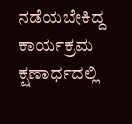ನಡೆಯಬೇಕಿದ್ದ ಕಾರ್ಯಕ್ರಮ ಕ್ಷಣಾರ್ಧದಲ್ಲಿ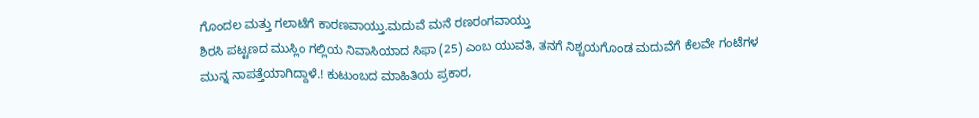ಗೊಂದಲ ಮತ್ತು ಗಲಾಟೆಗೆ ಕಾರಣವಾಯ್ತು.ಮದುವೆ ಮನೆ ರಣರಂಗವಾಯ್ತು
ಶಿರಸಿ ಪಟ್ಟಣದ ಮುಸ್ಲಿಂ ಗಲ್ಲಿಯ ನಿವಾಸಿಯಾದ ಸಿಫಾ (25) ಎಂಬ ಯುವತಿ, ತನಗೆ ನಿಶ್ಚಯಗೊಂಡ ಮದುವೆಗೆ ಕೆಲವೇ ಗಂಟೆಗಳ ಮುನ್ನ ನಾಪತ್ತೆಯಾಗಿದ್ದಾಳೆ.! ಕುಟುಂಬದ ಮಾಹಿತಿಯ ಪ್ರಕಾರ,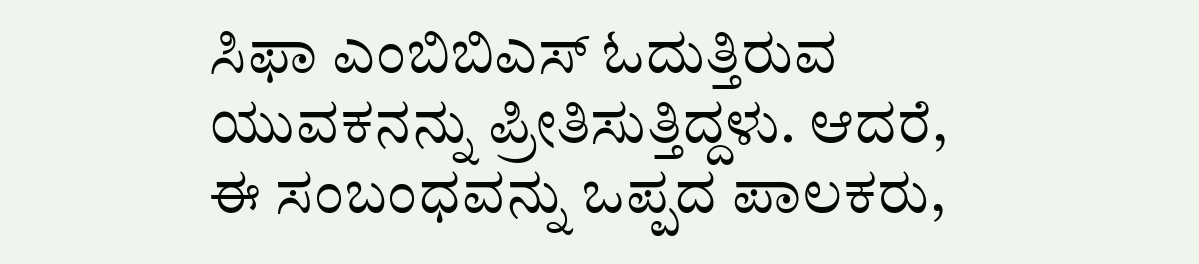ಸಿಫಾ ಎಂಬಿಬಿಎಸ್ ಓದುತ್ತಿರುವ ಯುವಕನನ್ನು ಪ್ರೀತಿಸುತ್ತಿದ್ದಳು. ಆದರೆ, ಈ ಸಂಬಂಧವನ್ನು ಒಪ್ಪದ ಪಾಲಕರು,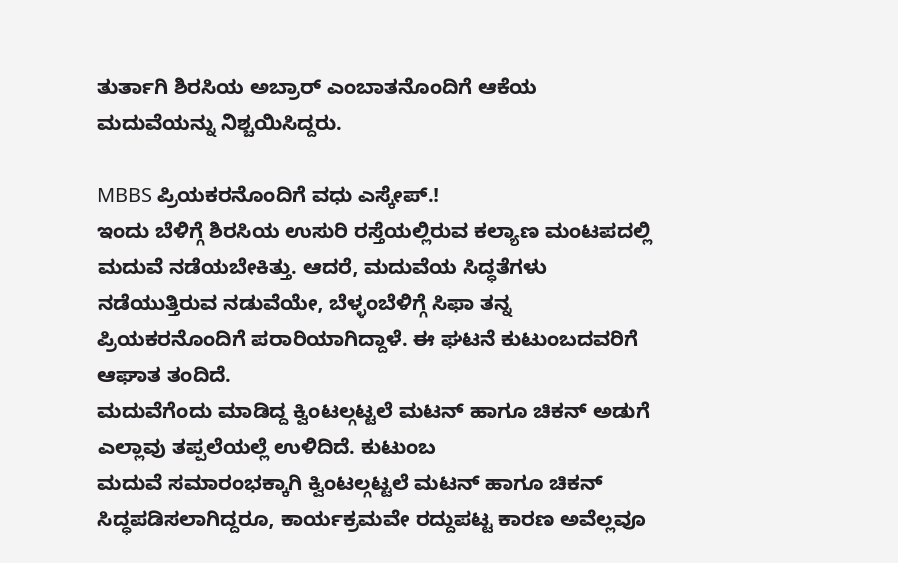ತುರ್ತಾಗಿ ಶಿರಸಿಯ ಅಬ್ರಾರ್ ಎಂಬಾತನೊಂದಿಗೆ ಆಕೆಯ ಮದುವೆಯನ್ನು ನಿಶ್ಚಯಿಸಿದ್ದರು.

MBBS ಪ್ರಿಯಕರನೊಂದಿಗೆ ವಧು ಎಸ್ಕೇಪ್.!
ಇಂದು ಬೆಳಿಗ್ಗೆ ಶಿರಸಿಯ ಉಸುರಿ ರಸ್ತೆಯಲ್ಲಿರುವ ಕಲ್ಯಾಣ ಮಂಟಪದಲ್ಲಿ ಮದುವೆ ನಡೆಯಬೇಕಿತ್ತು. ಆದರೆ, ಮದುವೆಯ ಸಿದ್ಧತೆಗಳು ನಡೆಯುತ್ತಿರುವ ನಡುವೆಯೇ, ಬೆಳ್ಳಂಬೆಳಿಗ್ಗೆ ಸಿಫಾ ತನ್ನ ಪ್ರಿಯಕರನೊಂದಿಗೆ ಪರಾರಿಯಾಗಿದ್ದಾಳೆ. ಈ ಘಟನೆ ಕುಟುಂಬದವರಿಗೆ ಆಘಾತ ತಂದಿದೆ.
ಮದುವೆಗೆಂದು ಮಾಡಿದ್ದ ಕ್ವಿಂಟಲ್ಗಟ್ಟಲೆ ಮಟನ್ ಹಾಗೂ ಚಿಕನ್ ಅಡುಗೆ ಎಲ್ಲಾವು ತಪ್ಪಲೆಯಲ್ಲೆ ಉಳಿದಿದೆ. ಕುಟುಂಬ
ಮದುವೆ ಸಮಾರಂಭಕ್ಕಾಗಿ ಕ್ವಿಂಟಲ್ಗಟ್ಟಲೆ ಮಟನ್ ಹಾಗೂ ಚಿಕನ್ ಸಿದ್ಧಪಡಿಸಲಾಗಿದ್ದರೂ, ಕಾರ್ಯಕ್ರಮವೇ ರದ್ದುಪಟ್ಟ ಕಾರಣ ಅವೆಲ್ಲವೂ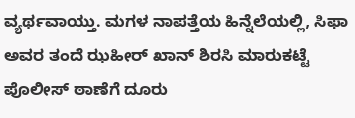ವ್ಯರ್ಥವಾಯ್ತು. ಮಗಳ ನಾಪತ್ತೆಯ ಹಿನ್ನೆಲೆಯಲ್ಲಿ, ಸಿಫಾ ಅವರ ತಂದೆ ಝಹೀರ್ ಖಾನ್ ಶಿರಸಿ ಮಾರುಕಟ್ಟೆ ಪೊಲೀಸ್ ಠಾಣೆಗೆ ದೂರು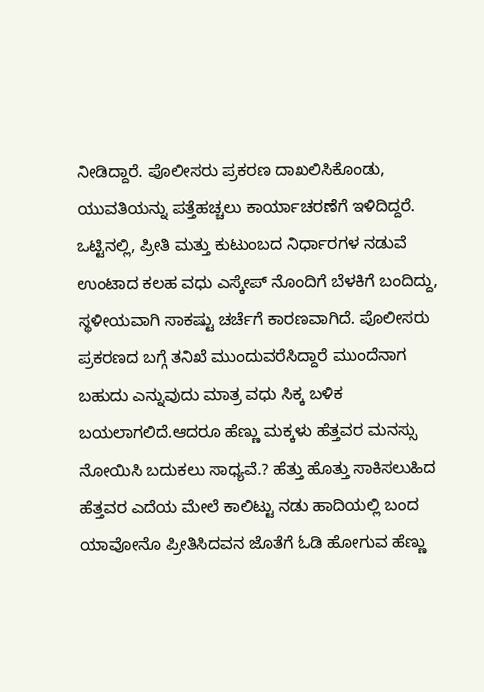ನೀಡಿದ್ದಾರೆ. ಪೊಲೀಸರು ಪ್ರಕರಣ ದಾಖಲಿಸಿಕೊಂಡು, ಯುವತಿಯನ್ನು ಪತ್ತೆಹಚ್ಚಲು ಕಾರ್ಯಾಚರಣೆಗೆ ಇಳಿದಿದ್ದರೆ.
ಒಟ್ಟಿನಲ್ಲಿ, ಪ್ರೀತಿ ಮತ್ತು ಕುಟುಂಬದ ನಿರ್ಧಾರಗಳ ನಡುವೆ ಉಂಟಾದ ಕಲಹ ವಧು ಎಸ್ಕೇಪ್ ನೊಂದಿಗೆ ಬೆಳಕಿಗೆ ಬಂದಿದ್ದು, ಸ್ಥಳೀಯವಾಗಿ ಸಾಕಷ್ಟು ಚರ್ಚೆಗೆ ಕಾರಣವಾಗಿದೆ. ಪೊಲೀಸರು ಪ್ರಕರಣದ ಬಗ್ಗೆ ತನಿಖೆ ಮುಂದುವರೆಸಿದ್ದಾರೆ ಮುಂದೆನಾಗ ಬಹುದು ಎನ್ನುವುದು ಮಾತ್ರ ವಧು ಸಿಕ್ಕ ಬಳಿಕ ಬಯಲಾಗಲಿದೆ.ಆದರೂ ಹೆಣ್ಣು ಮಕ್ಕಳು ಹೆತ್ತವರ ಮನಸ್ಸು ನೋಯಿಸಿ ಬದುಕಲು ಸಾಧ್ಯವೆ.? ಹೆತ್ತು ಹೊತ್ತು ಸಾಕಿಸಲುಹಿದ ಹೆತ್ತವರ ಎದೆಯ ಮೇಲೆ ಕಾಲಿಟ್ಟು ನಡು ಹಾದಿಯಲ್ಲಿ ಬಂದ ಯಾವೋನೊ ಪ್ರೀತಿಸಿದವನ ಜೊತೆಗೆ ಓಡಿ ಹೋಗುವ ಹೆಣ್ಣು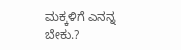ಮಕ್ಕಳಿಗೆ ಎನನ್ನ ಬೇಕು.?